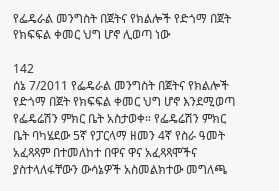የፌዴራል መንግስት በጀትና የክልሎች የድጎማ በጀት የክፍፍል ቀመር ህግ ሆኖ ሊወጣ ነው

142
ሰኔ 7/2011 የፌዴራል መንግስት በጀትና የክልሎች የድጎማ በጀት የክፍፍል ቀመር ህግ ሆኖ እንደሚወጣ የፌዴሬሽን ምክር ቤት አስታወቀ። የፌዴሬሽን ምክር ቤት ባካሄደው 5ኛ የፓርላማ ዘመን 4ኛ የስራ ዓመት አፈጻጻም በተመለከተ በዋና ዋና አፈጻጻሞችና ያስተላለፋቸውን ውሳኔዎች አስመልክተው መግለጫ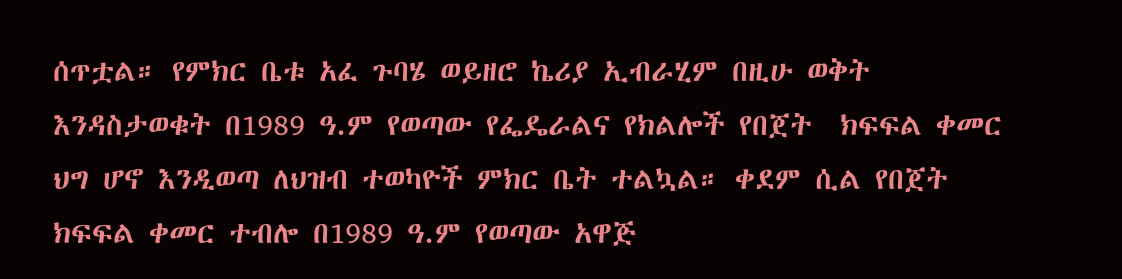ሰጥቷል። የምክር ቤቱ አፈ ጉባሄ ወይዘሮ ኬሪያ ኢብራሂም በዚሁ ወቅት እንዳስታወቁት በ1989 ዓ.ም የወጣው የፌዴራልና የክልሎች የበጀት  ክፍፍል ቀመር ህግ ሆኖ እንዲወጣ ለህዝብ ተወካዮች ምክር ቤት ተልኳል። ቀደም ሲል የበጀት ክፍፍል ቀመር ተብሎ በ1989 ዓ.ም የወጣው አዋጅ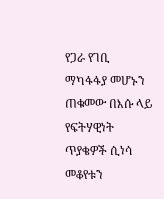የጋራ የገቢ ማካፋፋያ መሆኑን ጠቁመው በእሱ ላይ የፍትሃዊነት ጥያቄዎች ሲነሳ መቆየቱን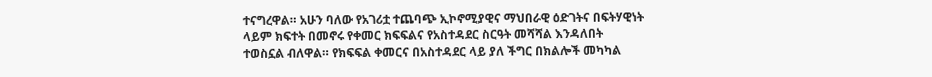ተናግረዋል። አሁን ባለው የአገሪቷ ተጨባጭ ኢኮኖሚያዊና ማህበራዊ ዕድገትና በፍትሃዊነት ላይም ክፍተት በመኖሩ የቀመር ክፍፍልና የአስተዳደር ስርዓት መሻሻል እንዳለበት ተወስኗል ብለዋል። የክፍፍል ቀመርና በአስተዳደር ላይ ያለ ችግር በክልሎች መካካል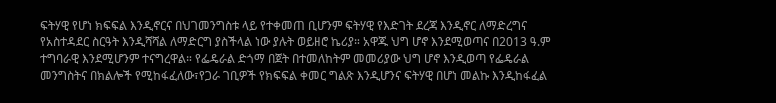ፍትሃዊ የሆነ ክፍፍል እንዲኖርና በህገመንግስቱ ላይ የተቀመጠ ቢሆንም ፍትሃዊ የእድገት ደረጃ እንዲኖር ለማድረግና የአስተዳደር ስርዓት እንዲሻሻል ለማድርግ ያስችላል ነው ያሉት ወይዘሮ ኬሪያ። አዋጁ ህግ ሆኖ እንደሚወጣና በ2013 ዓ.ም ተግባራዊ እንደሚሆንም ተናግረዋል። የፌዴራል ድጎማ በጀት በተመለከትም መመሪያው ህግ ሆኖ እንዲወጣ የፌዴራል መንግስትና በክልሎች የሚከፋፈለው፣የጋራ ገቢዎች የክፍፍል ቀመር ግልጽ እንዲሆንና ፍትሃዊ በሆነ መልኩ እንዲከፋፈል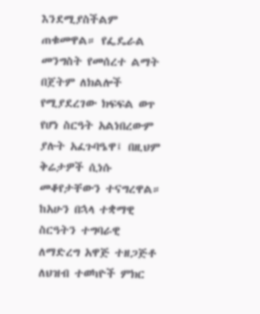እንደሚያስችልም ጠቁመዋል። የፌዴራል መንግስት የመሰረተ ልማት በጀትም ለክልሎች የሚያደረገው ክፍፍል ወጥ የሆነ ስርዓት አልነበረውም ያሉት አፈጉባዔዋ፤ በዚህም ቅሬታዎች ሲነሱ መቆየታቸውን ተናግረዋል። ከአሁን በኋላ ተቋማዊ ስርዓትን ተግባራዊ ለማድረግ አዋጅ ተዘጋጅቶ ለህዝብ ተወካዮች ምክር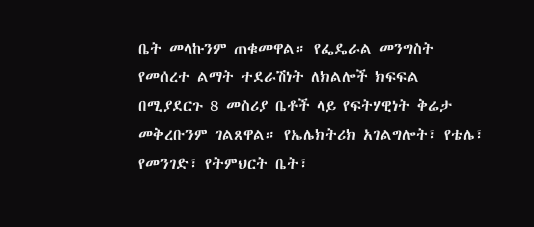ቤት መላኩንም ጠቁመዋል። የፌዴራል መንግስት የመሰረተ ልማት ተደራሽነት ለክልሎች ክፍፍል በሚያደርጉ 8 መስሪያ ቤቶች ላይ የፍትሃዊነት ቅሬታ መቅረቡንም ገልጸዋል። የኤሌክትሪክ አገልግሎት፣ የቴሌ፣ የመንገድ፣ የትምህርት ቤት፣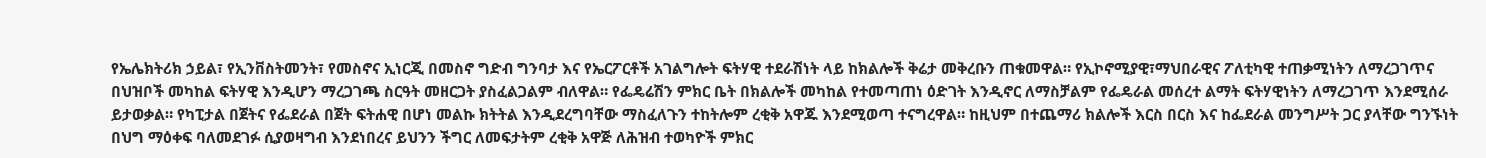የኤሌክትሪክ ኃይል፣ የኢንቨስትመንት፣ የመስኖና ኢነርጂ በመስኖ ግድብ ግንባታ እና የኤርፖርቶች አገልግሎት ፍትሃዊ ተደራሽነት ላይ ከክልሎች ቅሬታ መቅረቡን ጠቁመዋል። የኢኮኖሚያዊ፣ማህበራዊና ፖለቲካዊ ተጠቃሚነትን ለማረጋገጥና በህዝቦች መካከል ፍትሃዊ እንዲሆን ማረጋገጫ ስርዓት መዘርጋት ያስፈልጋልም ብለዋል። የፌዴሬሽን ምክር ቤት በክልሎች መካከል የተመጣጠነ ዕድገት እንዲኖር ለማስቻልም የፌዴራል መሰረተ ልማት ፍትሃዊነትን ለማረጋገጥ እንደሚሰራ ይታወቃል። የካፒታል በጀትና የፌደራል በጀት ፍትሐዊ በሆነ መልኩ ክትትል እንዲደረግባቸው ማስፈለጉን ተከትሎም ረቂቅ አዋጁ እንደሚወጣ ተናግረዋል። ከዚህም በተጨማሪ ክልሎች እርስ በርስ እና ከፌደራል መንግሥት ጋር ያላቸው ግንኙነት በህግ ማዕቀፍ ባለመደገፉ ሲያወዛግብ እንደነበረና ይህንን ችግር ለመፍታትም ረቂቅ አዋጅ ለሕዝብ ተወካዮች ምክር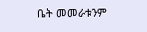ቤት መመራቱንም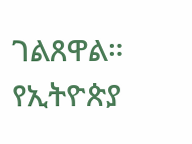ገልጸዋል።
የኢትዮጵያ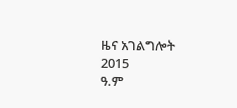ዜና አገልግሎት
2015
ዓ.ም